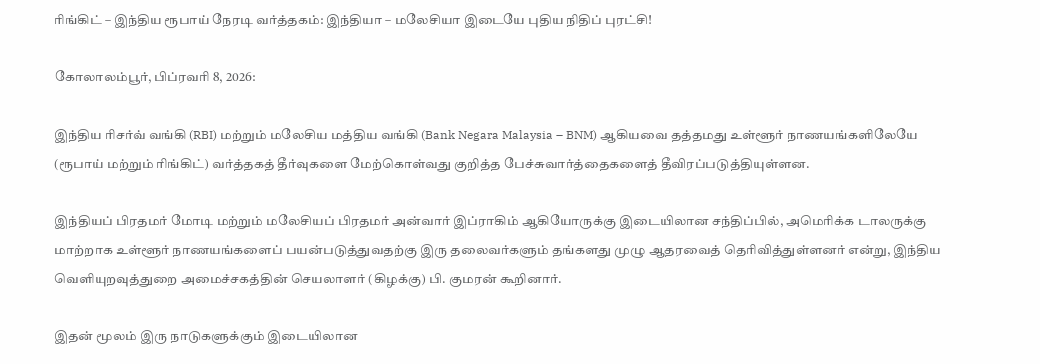ரிங்கிட் – இந்திய ரூபாய் நேரடி வர்த்தகம்: இந்தியா – மலேசியா இடையே புதிய நிதிப் புரட்சி!

கோலாலம்பூர், பிப்ரவரி 8, 2026:

இந்திய ரிசர்வ் வங்கி (RBI) மற்றும் மலேசிய மத்திய வங்கி (Bank Negara Malaysia – BNM) ஆகியவை தத்தமது உள்ளூர் நாணயங்களிலேயே (ரூபாய் மற்றும் ரிங்கிட்) வர்த்தகத் தீர்வுகளை மேற்கொள்வது குறித்த பேச்சுவார்த்தைகளைத் தீவிரப்படுத்தியுள்ளன.

இந்தியப் பிரதமர் மோடி மற்றும் மலேசியப் பிரதமர் அன்வார் இப்ராகிம் ஆகியோருக்கு இடையிலான சந்திப்பில், அமெரிக்க டாலருக்கு மாற்றாக உள்ளூர் நாணயங்களைப் பயன்படுத்துவதற்கு இரு தலைவர்களும் தங்களது முழு ஆதரவைத் தெரிவித்துள்ளனர் என்று, இந்திய வெளியுறவுத்துறை அமைச்சகத்தின் செயலாளர் (கிழக்கு) பி. குமரன் கூறினார்.

இதன் மூலம் இரு நாடுகளுக்கும் இடையிலான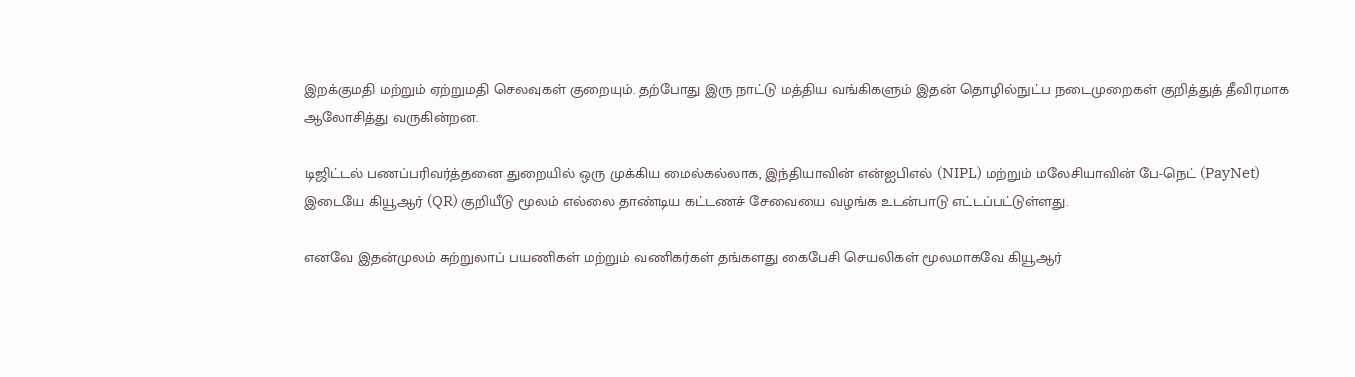இறக்குமதி மற்றும் ஏற்றுமதி செலவுகள் குறையும். தற்போது இரு நாட்டு மத்திய வங்கிகளும் இதன் தொழில்நுட்ப நடைமுறைகள் குறித்துத் தீவிரமாக ஆலோசித்து வருகின்றன.

டிஜிட்டல் பணப்பரிவர்த்தனை துறையில் ஒரு முக்கிய மைல்கல்லாக, இந்தியாவின் என்ஐபிஎல் (NIPL) மற்றும் மலேசியாவின் பே-நெட் (PayNet) இடையே கியூஆர் (QR) குறியீடு மூலம் எல்லை தாண்டிய கட்டணச் சேவையை வழங்க உடன்பாடு எட்டப்பட்டுள்ளது.

எனவே இதன்முலம் சுற்றுலாப் பயணிகள் மற்றும் வணிகர்கள் தங்களது கைபேசி செயலிகள் மூலமாகவே கியூஆர்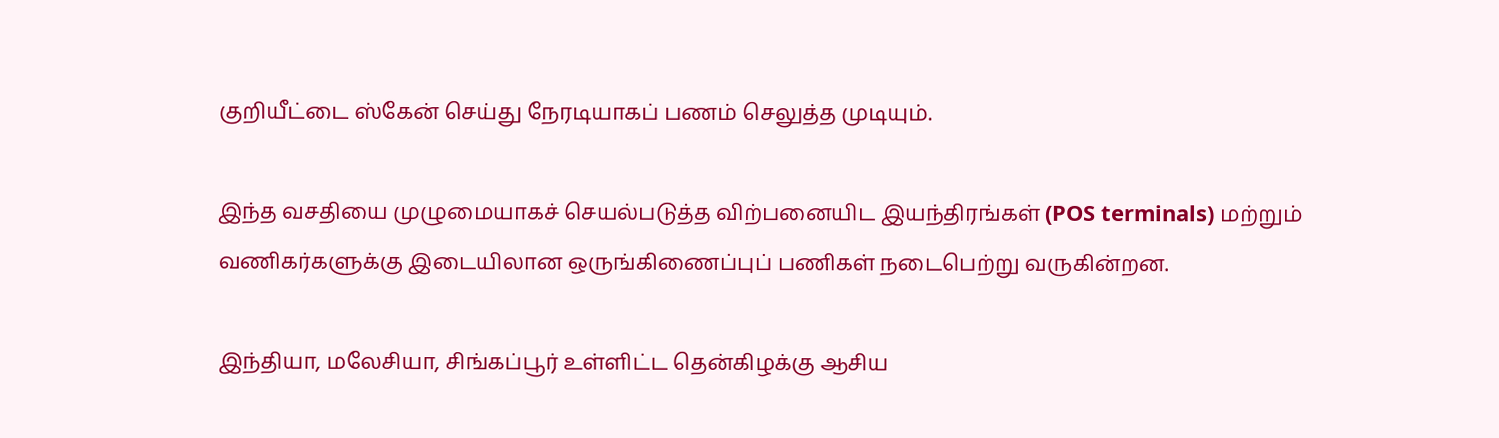குறியீட்டை ஸ்கேன் செய்து நேரடியாகப் பணம் செலுத்த முடியும்.

இந்த வசதியை முழுமையாகச் செயல்படுத்த விற்பனையிட இயந்திரங்கள் (POS terminals) மற்றும் வணிகர்களுக்கு இடையிலான ஒருங்கிணைப்புப் பணிகள் நடைபெற்று வருகின்றன.

இந்தியா, மலேசியா, சிங்கப்பூர் உள்ளிட்ட தென்கிழக்கு ஆசிய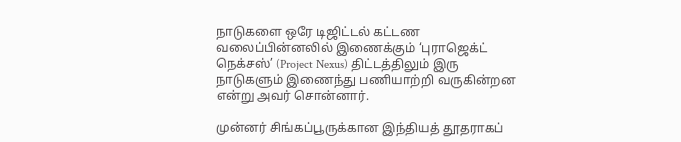நாடுகளை ஒரே டிஜிட்டல் கட்டண வலைப்பின்னலில் இணைக்கும் ‘புராஜெக்ட் நெக்சஸ்’ (Project Nexus) திட்டத்திலும் இரு நாடுகளும் இணைந்து பணியாற்றி வருகின்றன என்று அவர் சொன்னார்.

முன்னர் சிங்கப்பூருக்கான இந்தியத் தூதராகப்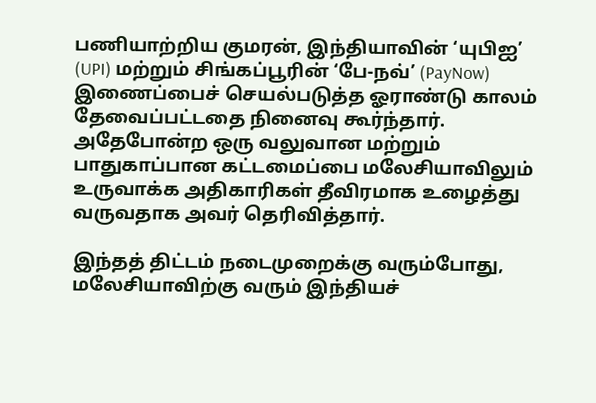பணியாற்றிய குமரன், இந்தியாவின் ‘யுபிஐ’ (UPI) மற்றும் சிங்கப்பூரின் ‘பே-நவ்’ (PayNow) இணைப்பைச் செயல்படுத்த ஓராண்டு காலம் தேவைப்பட்டதை நினைவு கூர்ந்தார். அதேபோன்ற ஒரு வலுவான மற்றும் பாதுகாப்பான கட்டமைப்பை மலேசியாவிலும் உருவாக்க அதிகாரிகள் தீவிரமாக உழைத்து வருவதாக அவர் தெரிவித்தார்.

இந்தத் திட்டம் நடைமுறைக்கு வரும்போது, மலேசியாவிற்கு வரும் இந்தியச்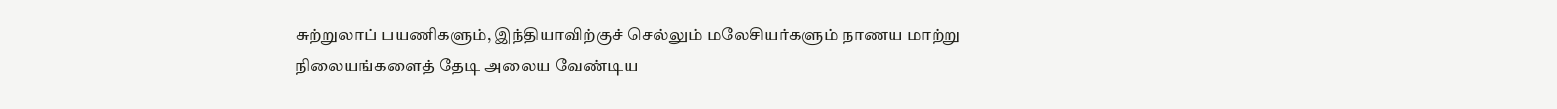சுற்றுலாப் பயணிகளும், இந்தியாவிற்குச் செல்லும் மலேசியர்களும் நாணய மாற்று நிலையங்களைத் தேடி அலைய வேண்டிய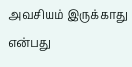அவசியம் இருக்காது என்பது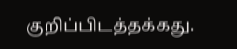குறிப்பிடத்தக்கது.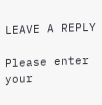LEAVE A REPLY

Please enter your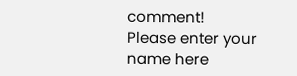comment!
Please enter your name here